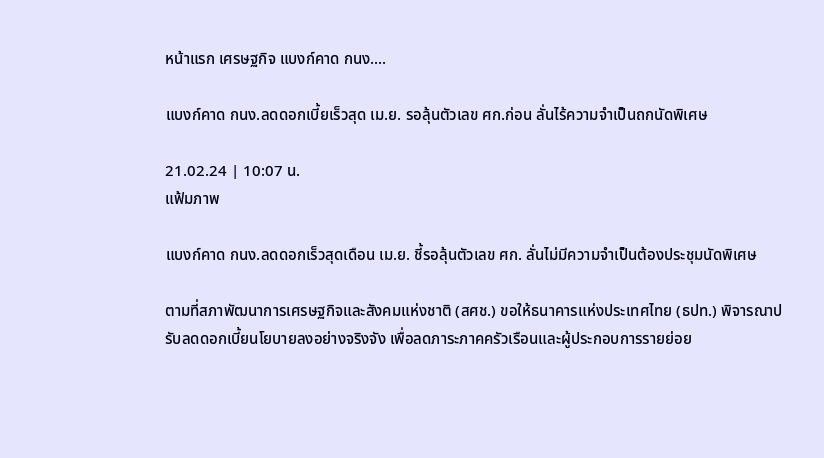หน้าแรก เศรษฐกิจ แบงก์คาด กนง....

แบงก์คาด กนง.ลดดอกเบี้ยเร็วสุด เม.ย. รอลุ้นตัวเลข ศก.ก่อน ลั่นไร้ความจำเป็นถกนัดพิเศษ

21.02.24 | 10:07 น.
แฟ้มภาพ

แบงก์คาด กนง.ลดดอกเร็วสุดเดือน เม.ย. ชี้รอลุ้นตัวเลข ศก. ลั่นไม่มีความจำเป็นต้องประชุมนัดพิเศษ

ตามที่สภาพัฒนาการเศรษฐกิจและสังคมแห่งชาติ (สศช.) ขอให้ธนาคารแห่งประเทศไทย (ธปท.) พิจารณาปรับลดดอกเบี้ยนโยบายลงอย่างจริงจัง เพื่อลดภาระภาคครัวเรือนและผู้ประกอบการรายย่อย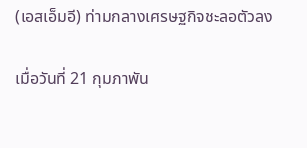(เอสเอ็มอี) ท่ามกลางเศรษฐกิจชะลอตัวลง

เมื่อวันที่ 21 กุมภาพัน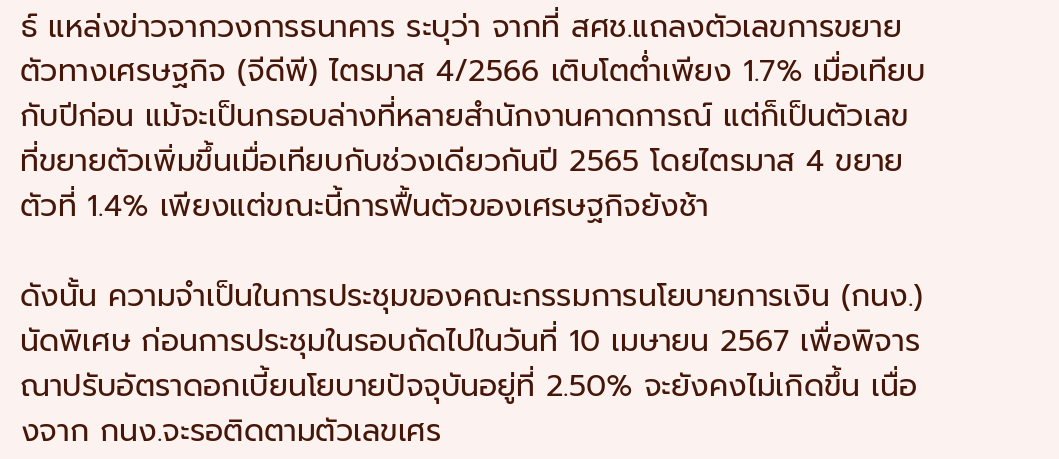ธ์ แหล่งข่าวจากวงการธนาคาร ระบุว่า จากที่ สศช.แถลงตัวเลขการขยายตัวทางเศรษฐกิจ (จีดีพี) ไตรมาส 4/2566 เติบโตต่ำเพียง 1.7% เมื่อเทียบกับปีก่อน แม้จะเป็นกรอบล่างที่หลายสำนักงานคาดการณ์ แต่ก็เป็นตัวเลขที่ขยายตัวเพิ่มขึ้นเมื่อเทียบกับช่วงเดียวกันปี 2565 โดยไตรมาส 4 ขยายตัวที่ 1.4% เพียงแต่ขณะนี้การฟื้นตัวของเศรษฐกิจยังช้า

ดังนั้น ความจำเป็นในการประชุมของคณะกรรมการนโยบายการเงิน (กนง.) นัดพิเศษ ก่อนการประชุมในรอบถัดไปในวันที่ 10 เมษายน 2567 เพื่อพิจารณาปรับอัตราดอกเบี้ยนโยบายปัจจุบันอยู่ที่ 2.50% จะยังคงไม่เกิดขึ้น เนื่องจาก กนง.จะรอติดตามตัวเลขเศร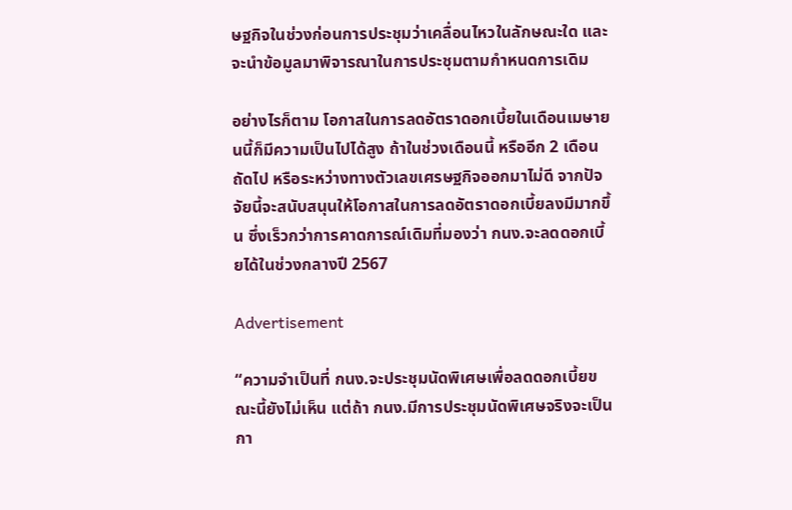ษฐกิจในช่วงก่อนการประชุมว่าเคลื่อนไหวในลักษณะใด และจะนำข้อมูลมาพิจารณาในการประชุมตามกำหนดการเดิม

อย่างไรก็ตาม โอกาสในการลดอัตราดอกเบี้ยในเดือนเมษายนนี้ก็มีความเป็นไปได้สูง ถ้าในช่วงเดือนนี้ หรืออีก 2 เดือนถัดไป หรือระหว่างทางตัวเลขเศรษฐกิจออกมาไม่ดี จากปัจจัยนี้จะสนับสนุนให้โอกาสในการลดอัตราดอกเบี้ยลงมีมากขึ้น ซึ่งเร็วกว่าการคาดการณ์เดิมที่มองว่า กนง.จะลดดอกเบี้ยได้ในช่วงกลางปี 2567

Advertisement

“ความจำเป็นที่ กนง.จะประชุมนัดพิเศษเพื่อลดดอกเบี้ยขณะนี้ยังไม่เห็น แต่ถ้า กนง.มีการประชุมนัดพิเศษจริงจะเป็นกา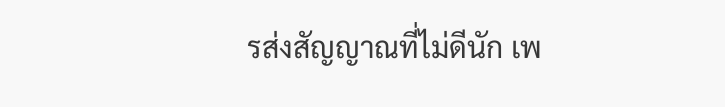รส่งสัญญาณที่ไม่ดีนัก เพ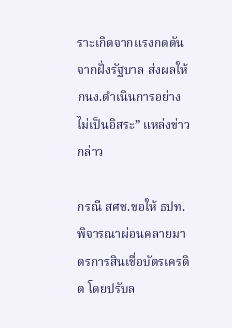ราะเกิดจากแรงกดดันจากฝั่งรัฐบาล ส่งผลให้ กนง.ดำเนินการอย่างไม่เป็นอิสระ” แหล่งข่าวกล่าว

กรณี สศช.ขอให้ ธปท.พิจารณาผ่อนคลายมาตรการสินเชื่อบัตรเครดิต โดยปรับล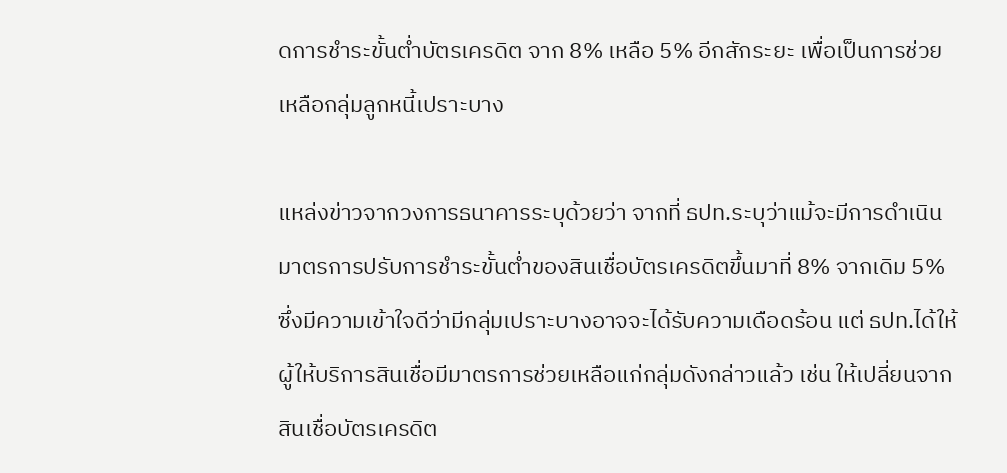ดการชำระขั้นต่ำบัตรเครดิต จาก 8% เหลือ 5% อีกสักระยะ เพื่อเป็นการช่วยเหลือกลุ่มลูกหนี้เปราะบาง

แหล่งข่าวจากวงการธนาคารระบุด้วยว่า จากที่ ธปท.ระบุว่าแม้จะมีการดำเนินมาตรการปรับการชำระขั้นต่ำของสินเชื่อบัตรเครดิตขึ้นมาที่ 8% จากเดิม 5% ซึ่งมีความเข้าใจดีว่ามีกลุ่มเปราะบางอาจจะได้รับความเดือดร้อน แต่ ธปท.ได้ให้ผู้ให้บริการสินเชื่อมีมาตรการช่วยเหลือแก่กลุ่มดังกล่าวแล้ว เช่น ให้เปลี่ยนจากสินเชื่อบัตรเครดิต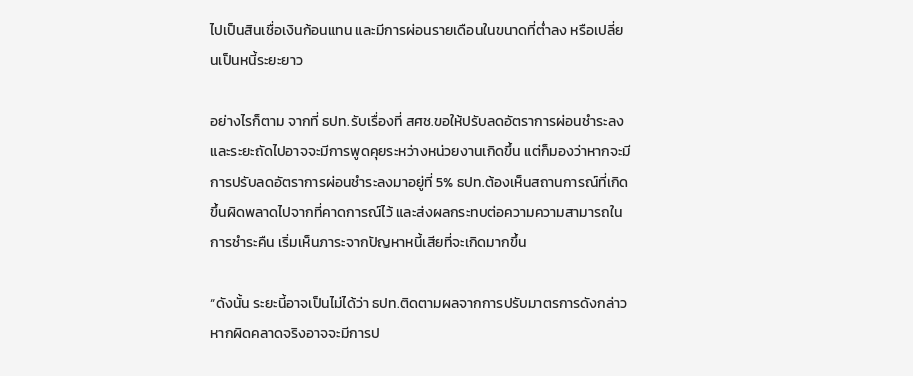ไปเป็นสินเชื่อเงินก้อนแทน และมีการผ่อนรายเดือนในขนาดที่ต่ำลง หรือเปลี่ยนเป็นหนี้ระยะยาว

อย่างไรก็ตาม จากที่ ธปท.รับเรื่องที่ สศช.ขอให้ปรับลดอัตราการผ่อนชำระลง และระยะถัดไปอาจจะมีการพูดคุยระหว่างหน่วยงานเกิดขึ้น แต่ก็มองว่าหากจะมีการปรับลดอัตราการผ่อนชำระลงมาอยู่ที่ 5% ธปท.ต้องเห็นสถานการณ์ที่เกิดขึ้นผิดพลาดไปจากที่คาดการณ์ไว้ และส่งผลกระทบต่อความความสามารถในการชำระคืน เริ่มเห็นภาระจากปัญหาหนี้เสียที่จะเกิดมากขึ้น

“ดังนั้น ระยะนี้อาจเป็นไม่ได้ว่า ธปท.ติดตามผลจากการปรับมาตรการดังกล่าว หากผิดคลาดจริงอาจจะมีการป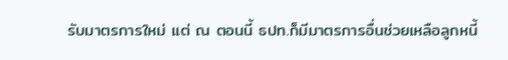รับมาตรการใหม่ แต่ ณ ตอนนี้ ธปท.ก็มีมาตรการอื่นช่วยเหลือลูกหนี้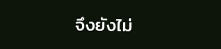จึงยังไม่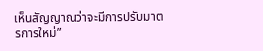เห็นสัญญาณว่าจะมีการปรับมาตรการใหม่”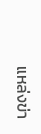แหล่งข่า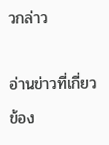วกล่าว

อ่านข่าวที่เกี่ยวข้อง